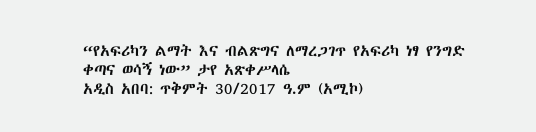“የአፍሪካን ልማት እና ብልጽግና ለማረጋገጥ የአፍሪካ ነፃ የንግድ ቀጣና ወሳኝ ነው” ታየ አጽቀሥላሴ
አዲስ አበባ: ጥቅምት 30/2017 ዓ.ም (አሚኮ)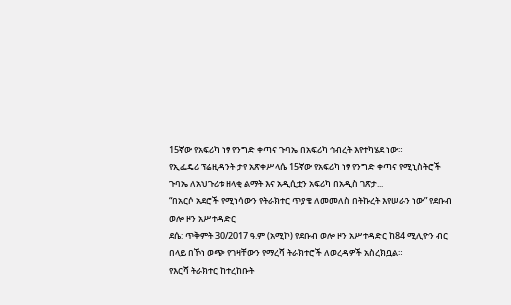15ኛው የአፍሪካ ነፃ የንግድ ቀጣና ጉባኤ በአፍሪካ ኅብረት እየተካሄደ ነው።
የኢፌዴሪ ፕሬዚዳንት ታየ አጽቀሥላሴ 15ኛው የአፍሪካ ነፃ የንግድ ቀጣና የሚኒስትሮች ጉባኤ ለአህጉሪቱ ዘላቂ ልማት እና አዲሲቷን አፍሪካ በአዲስ ገጽታ...
“በአርሶ አደሮች የሚነሳውን የትራክተር ጥያቄ ለመመለስ በትኩረት እየሠራን ነው” የደቡብ ወሎ ዞን አሥተዳድር
ደሴ: ጥቅምት 30/2017 ዓ.ም (አሚኮ) የደቡብ ወሎ ዞን አሥተዳድር ከ84 ሚሊዮን ብር በላይ በኾነ ወጭ የገዛቸውን የማረሻ ትራክተሮች ለወረዳዎች አስረክቧል።
የእርሻ ትራክተር ከተረከቡት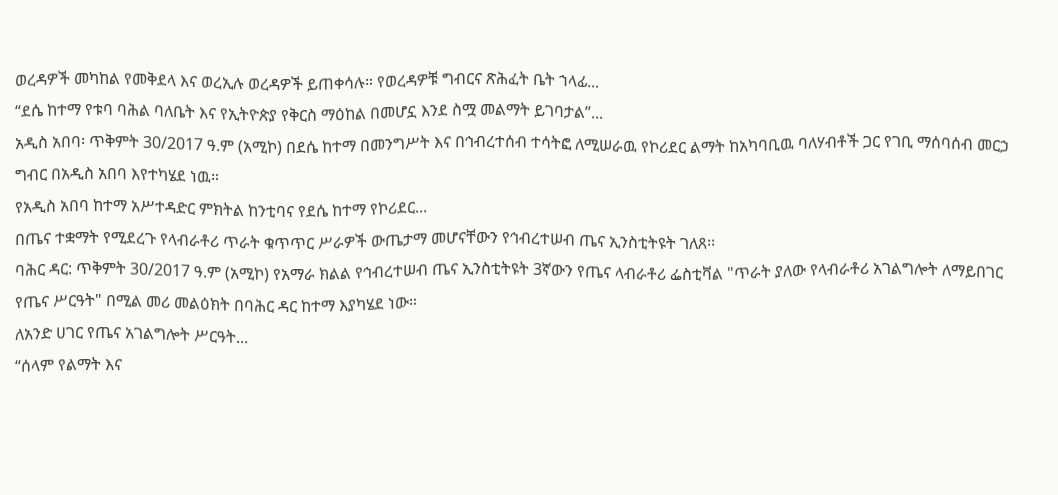ወረዳዎች መካከል የመቅደላ እና ወረኢሉ ወረዳዎች ይጠቀሳሉ። የወረዳዎቹ ግብርና ጽሕፈት ቤት ኀላፊ...
“ደሴ ከተማ የቱባ ባሕል ባለቤት እና የኢትዮጵያ የቅርስ ማዕከል በመሆኗ እንደ ስሟ መልማት ይገባታል”...
አዲስ አበባ፡ ጥቅምት 30/2017 ዓ.ም (አሚኮ) በደሴ ከተማ በመንግሥት እና በኅብረተሰብ ተሳትፎ ለሚሠራዉ የኮሪደር ልማት ከአካባቢዉ ባለሃብቶች ጋር የገቢ ማሰባሰብ መርኃ ግብር በአዲስ አበባ እየተካሄደ ነዉ።
የአዲስ አበባ ከተማ አሥተዳድር ምክትል ከንቲባና የደሴ ከተማ የኮሪደር...
በጤና ተቋማት የሚደረጉ የላብራቶሪ ጥራት ቁጥጥር ሥራዎች ውጤታማ መሆናቸውን የኅብረተሠብ ጤና ኢንስቲትዩት ገለጸ፡፡
ባሕር ዳር: ጥቅምት 30/2017 ዓ.ም (አሚኮ) የአማራ ክልል የኅብረተሠብ ጤና ኢንስቲትዩት 3ኛውን የጤና ላብራቶሪ ፌስቲቫል "ጥራት ያለው የላብራቶሪ አገልግሎት ለማይበገር የጤና ሥርዓት" በሚል መሪ መልዕክት በባሕር ዳር ከተማ እያካሄደ ነው።
ለአንድ ሀገር የጤና አገልግሎት ሥርዓት...
“ሰላም የልማት እና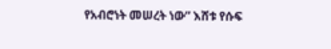የአብሮነት መሠረት ነው” እሸቱ የሱፍ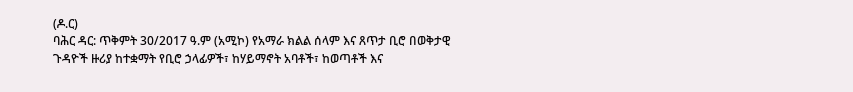(ዶ.ር)
ባሕር ዳር: ጥቅምት 30/2017 ዓ.ም (አሚኮ) የአማራ ክልል ሰላም እና ጸጥታ ቢሮ በወቅታዊ ጉዳዮች ዙሪያ ከተቋማት የቢሮ ኃላፊዎች፣ ከሃይማኖት አባቶች፣ ከወጣቶች እና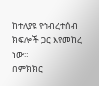ከተለያዩ የኅብረተሰብ ክፍሎች ጋር እየመከረ ነው።
በምክክር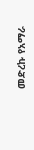መድረኩ የአማራ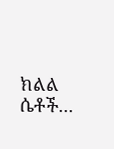ክልል ሴቶች...